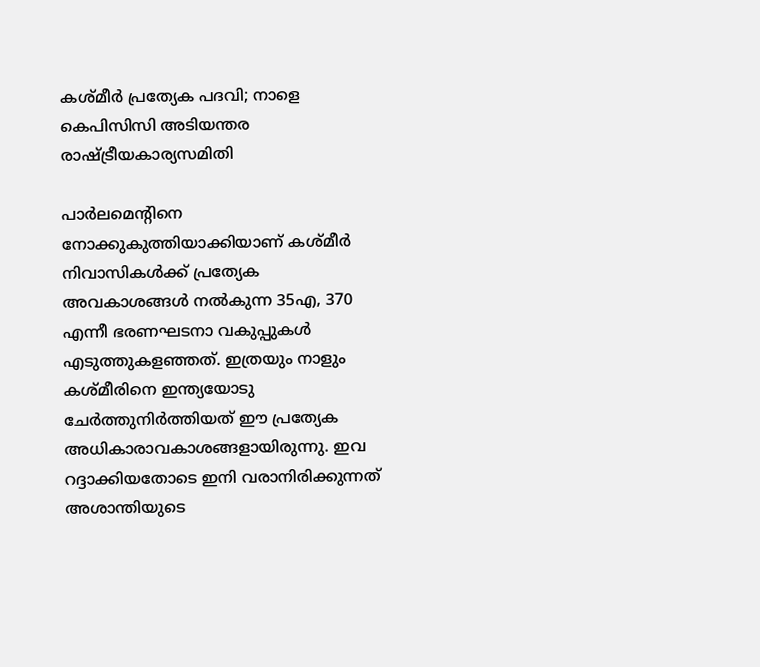കശ്മീര്‍ പ്രത്യേക പദവി; നാളെ കെപിസിസി അടിയന്തര രാഷ്ട്രീയകാര്യസമിതി

പാര്‍ലമെന്റിനെ നോക്കുകുത്തിയാക്കിയാണ് കശ്മീര്‍ നിവാസികള്‍ക്ക് പ്രത്യേക അവകാശങ്ങള്‍ നല്‍കുന്ന 35എ, 370 എന്നീ ഭരണഘടനാ വകുപ്പുകള്‍ എടുത്തുകളഞ്ഞത്. ഇത്രയും നാളും കശ്മീരിനെ ഇന്ത്യയോടു ചേര്‍ത്തുനിര്‍ത്തിയത് ഈ പ്രത്യേക അധികാരാവകാശങ്ങളായിരുന്നു. ഇവ റദ്ദാക്കിയതോടെ ഇനി വരാനിരിക്കുന്നത് അശാന്തിയുടെ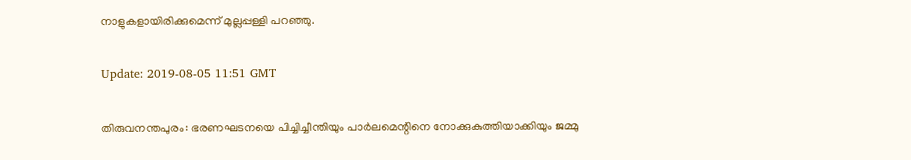നാളുകളായിരിക്കുമെന്ന് മുല്ലപ്പള്ളി പറഞ്ഞു.

Update: 2019-08-05 11:51 GMT

തിരുവനന്തപുരം: ഭരണഘടനയെ പിച്ചിച്ചീന്തിയും പാര്‍ലമെന്റിനെ നോക്കുകുത്തിയാക്കിയും ജമ്മു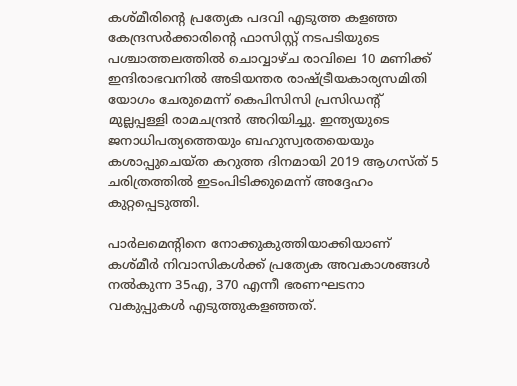കശ്മീരിന്റെ പ്രത്യേക പദവി എടുത്ത കളഞ്ഞ കേന്ദ്രസര്‍ക്കാരിന്റെ ഫാസിസ്റ്റ് നടപടിയുടെ പശ്ചാത്തലത്തില്‍ ചൊവ്വാഴ്ച രാവിലെ 10 മണിക്ക് ഇന്ദിരാഭവനില്‍ അടിയന്തര രാഷ്ട്രീയകാര്യസമിതി യോഗം ചേരുമെന്ന് കെപിസിസി പ്രസിഡന്റ് മുല്ലപ്പള്ളി രാമചന്ദ്രന്‍ അറിയിച്ചു. ഇന്ത്യയുടെ ജനാധിപത്യത്തെയും ബഹുസ്വരതയെയും കശാപ്പുചെയ്ത കറുത്ത ദിനമായി 2019 ആഗസ്ത് 5 ചരിത്രത്തില്‍ ഇടംപിടിക്കുമെന്ന് അദ്ദേഹം കുറ്റപ്പെടുത്തി.

പാര്‍ലമെന്റിനെ നോക്കുകുത്തിയാക്കിയാണ് കശ്മീര്‍ നിവാസികള്‍ക്ക് പ്രത്യേക അവകാശങ്ങള്‍ നല്‍കുന്ന 35എ, 370 എന്നീ ഭരണഘടനാ വകുപ്പുകള്‍ എടുത്തുകളഞ്ഞത്.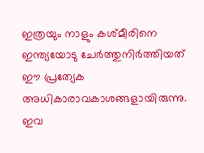ഇത്രയും നാളും കശ്മീരിനെ ഇന്ത്യയോടു ചേര്‍ത്തുനിര്‍ത്തിയത് ഈ പ്രത്യേക അധികാരാവകാശങ്ങളായിരുന്നു. ഇവ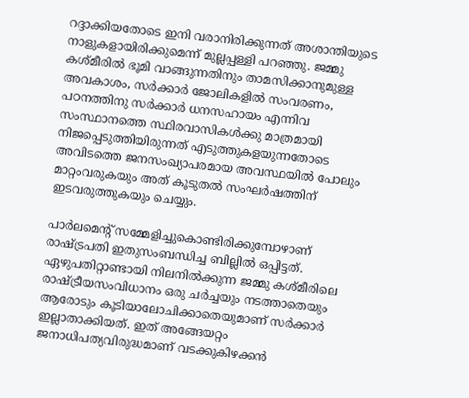റദ്ദാക്കിയതോടെ ഇനി വരാനിരിക്കുന്നത് അശാന്തിയുടെ നാളുകളായിരിക്കുമെന്ന് മുല്ലപ്പള്ളി പറഞ്ഞു. ജമ്മു കശ്മീരില്‍ ഭൂമി വാങ്ങുന്നതിനും താമസിക്കാനുമുള്ള അവകാശം, സര്‍ക്കാര്‍ ജോലികളില്‍ സംവരണം, പഠനത്തിനു സര്‍ക്കാര്‍ ധനസഹായം എന്നിവ സംസ്ഥാനത്തെ സ്ഥിരവാസികള്‍ക്കു മാത്രമായി നിജപ്പെടുത്തിയിരുന്നത് എടുത്തുകളയുന്നതോടെ അവിടത്തെ ജനസംഖ്യാപരമായ അവസ്ഥയില്‍ പോലും മാറ്റംവരുകയും അത് കൂടുതല്‍ സംഘര്‍ഷത്തിന് ഇടവരുത്തുകയും ചെയ്യും.

പാര്‍ലമെന്റ് സമ്മേളിച്ചുകൊണ്ടിരിക്കുമ്പോഴാണ് രാഷ്ട്രപതി ഇതുസംബന്ധിച്ച ബില്ലില്‍ ഒപ്പിട്ടത്. ഏഴുപതിറ്റാണ്ടായി നിലനില്‍ക്കുന്ന ജമ്മു കശ്മീരിലെ രാഷ്ട്രീയസംവിധാനം ഒരു ചര്‍ച്ചയും നടത്താതെയും ആരോടും കൂടിയാലോചിക്കാതെയുമാണ് സര്‍ക്കാര്‍ ഇല്ലാതാക്കിയത്. ഇത് അങ്ങേയറ്റം ജനാധിപത്യവിരുദ്ധമാണ് വടക്കുകിഴക്കന്‍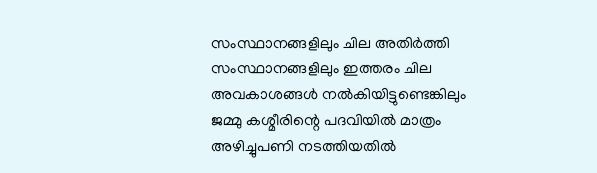സംസ്ഥാനങ്ങളിലും ചില അതിര്‍ത്തി സംസ്ഥാനങ്ങളിലും ഇത്തരം ചില അവകാശങ്ങള്‍ നല്‍കിയിട്ടുണ്ടെങ്കിലും ജമ്മു കശ്മീരിന്റെ പദവിയില്‍ മാത്രം അഴിച്ചുപണി നടത്തിയതില്‍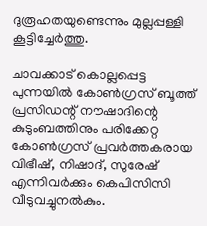ദുരൂഹതയുണ്ടെന്നും മുല്ലപ്പള്ളി കൂട്ടിച്ചേര്‍ത്തു.

ചാവക്കാട് കൊല്ലപ്പെട്ട പുന്നയില്‍ കോണ്‍ഗ്രസ് ബൂത്ത് പ്രസിഡന്റ് നൗഷാദിന്റെ കുടുംബത്തിനും പരിക്കേറ്റ കോണ്‍ഗ്രസ് പ്രവര്‍ത്തകരായ വിഭീഷ്, നിഷാദ്, സുരേഷ് എന്നിവര്‍ക്കും കെപിസിസി വീടുവച്ചുനല്‍കും.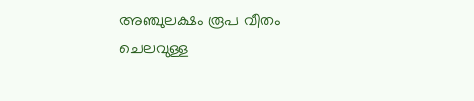അഞ്ചുലക്ഷം രൂപ വീതം ചെലവുള്ള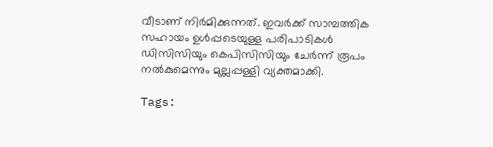വീടാണ് നിര്‍മിക്കുന്നത്. ഇവര്‍ക്ക് സാമ്പത്തിക സഹായം ഉള്‍പ്പടെയുള്ള പരിപാടികള്‍ ഡിസിസിയും കെപിസിസിയും ചേര്‍ന്ന് രൂപം നല്‍കുമെന്നും മുല്ലപ്പള്ളി വ്യക്തമാക്കി.

Tags: